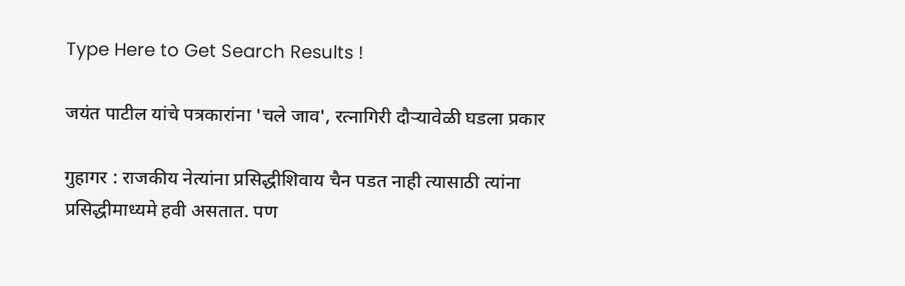Type Here to Get Search Results !

जयंत पाटील यांचे पत्रकारांना 'चले जाव', रत्नागिरी दौऱ्यावेळी घडला प्रकार

गुहागर : राजकीय नेत्यांना प्रसिद्धीशिवाय चैन पडत नाही त्यासाठी त्यांना प्रसिद्धीमाध्यमे हवी असतात. पण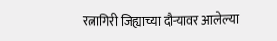रत्नागिरी जिह्याच्या दौऱ्यावर आलेल्या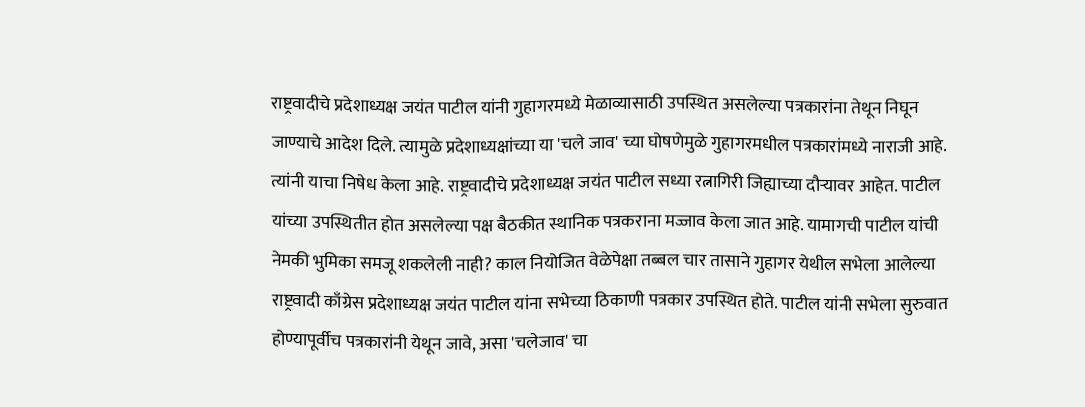राष्ट्रवादीचे प्रदेशाध्यक्ष जयंत पाटील यांनी गुहागरमध्ये मेळाव्यासाठी उपस्थित असलेल्या पत्रकारांना तेथून निघून जाण्याचे आदेश दिले. त्यामुळे प्रदेशाध्यक्षांच्या या 'चले जाव' च्या घोषणेमुळे गुहागरमधील पत्रकारांमध्ये नाराजी आहे. त्यांनी याचा निषेध केला आहे. राष्ट्रवादीचे प्रदेशाध्यक्ष जयंत पाटील सध्या रत्नागिरी जिह्याच्या दौऱ्यावर आहेत. पाटील यांच्या उपस्थितीत होत असलेल्या पक्ष बैठकीत स्थानिक पत्रकराना मज्जाव केला जात आहे. यामागची पाटील यांची नेमकी भुमिका समजू शकलेली नाही? काल नियोजित वेळेपेक्षा तब्बल चार तासाने गुहागर येथील सभेला आलेल्या राष्ट्रवादी काँग्रेस प्रदेशाध्यक्ष जयंत पाटील यांना सभेच्या ठिकाणी पत्रकार उपस्थित होते. पाटील यांनी सभेला सुरुवात होण्यापूर्वीच पत्रकारांनी येथून जावे, असा 'चलेजाव' चा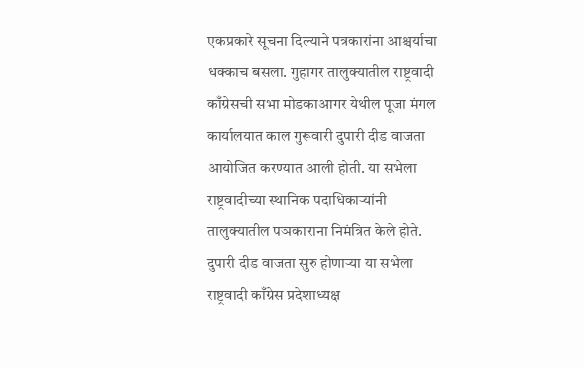एकप्रकारे सूचना दिल्याने पत्रकारांना आश्चर्याचा धक्काच बसला. गुहागर तालुक्यातील राष्ट्रवादी काँग्रेसची सभा मोडकाआगर येथील पूजा मंगल कार्यालयात काल गुरूवारी दुपारी दीड वाजता आयोजित करण्यात आली होती. या सभेला राष्ट्रवादीच्या स्थानिक पदाधिकाऱ्यांनी तालुक्यातील पञकाराना निमंत्रित केले होते. दुपारी दीड वाजता सुरु होणाऱ्या या सभेला राष्ट्रवादी काँग्रेस प्रदेशाध्यक्ष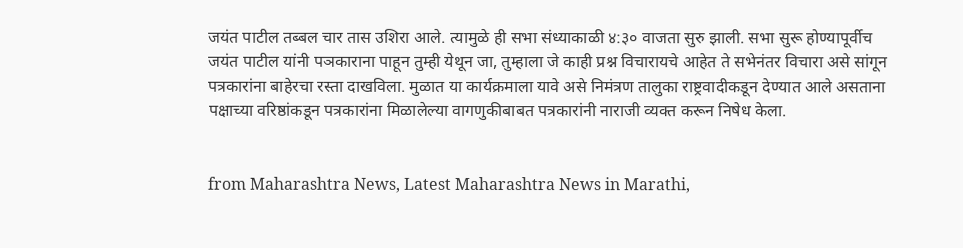जयंत पाटील तब्बल चार तास उशिरा आले. त्यामुळे ही सभा संध्याकाळी ४:३० वाजता सुरु झाली. सभा सुरू होण्यापूर्वीच जयंत पाटील यांनी पञकाराना पाहून तुम्ही येथून जा, तुम्हाला जे काही प्रश्न विचारायचे आहेत ते सभेनंतर विचारा असे सांगून पत्रकारांना बाहेरचा रस्ता दाखविला. मुळात या कार्यक्रमाला यावे असे निमंत्रण तालुका राष्ट्रवादीकडून देण्यात आले असताना पक्षाच्या वरिष्ठांकडून पत्रकारांना मिळालेल्या वागणुकीबाबत पत्रकारांनी नाराजी व्यक्त करून निषेध केला.


from Maharashtra News, Latest Maharashtra News in Marathi,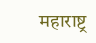महाराष्ट्र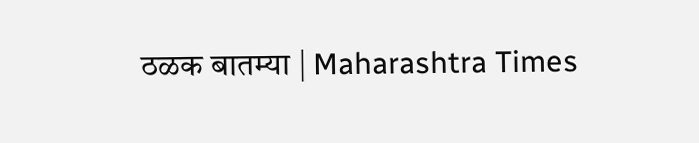ठळक बातम्या | Maharashtra Times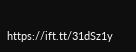https://ift.tt/31dSz1y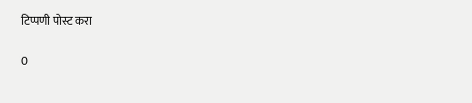टिप्पणी पोस्ट करा

0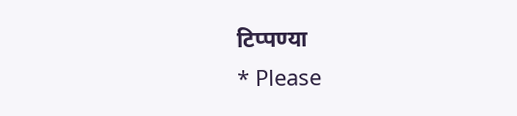टिप्पण्या
* Please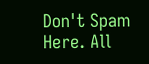Don't Spam Here. All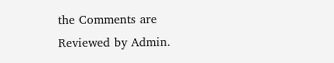the Comments are Reviewed by Admin.